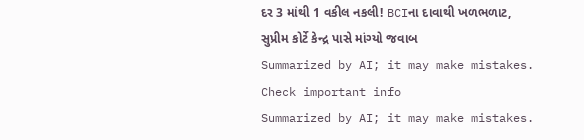દર 3 માંથી 1 વકીલ નકલી! BCIના દાવાથી ખળભળાટ, સુપ્રીમ કોર્ટે કેન્દ્ર પાસે માંગ્યો જવાબ
Summarized by AI; it may make mistakes. Check important info
Summarized by AI; it may make mistakes.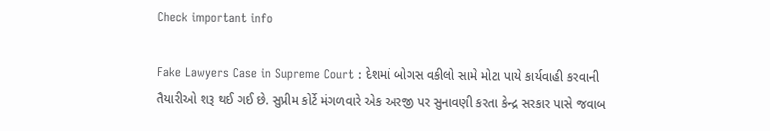Check important info

Fake Lawyers Case in Supreme Court : દેશમાં બોગસ વકીલો સામે મોટા પાયે કાર્યવાહી કરવાની તૈયારીઓ શરૂ થઈ ગઈ છે. સુપ્રીમ કોર્ટે મંગળવારે એક અરજી પર સુનાવણી કરતા કેન્દ્ર સરકાર પાસે જવાબ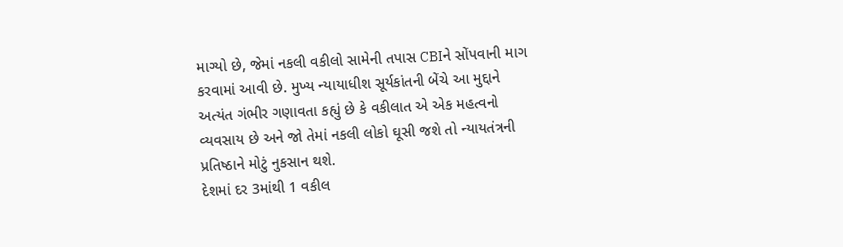માગ્યો છે, જેમાં નકલી વકીલો સામેની તપાસ CBIને સોંપવાની માગ કરવામાં આવી છે. મુખ્ય ન્યાયાધીશ સૂર્યકાંતની બેંચે આ મુદ્દાને અત્યંત ગંભીર ગણાવતા કહ્યું છે કે વકીલાત એ એક મહત્વનો વ્યવસાય છે અને જો તેમાં નકલી લોકો ઘૂસી જશે તો ન્યાયતંત્રની પ્રતિષ્ઠાને મોટું નુકસાન થશે.
દેશમાં દર 3માંથી 1 વકીલ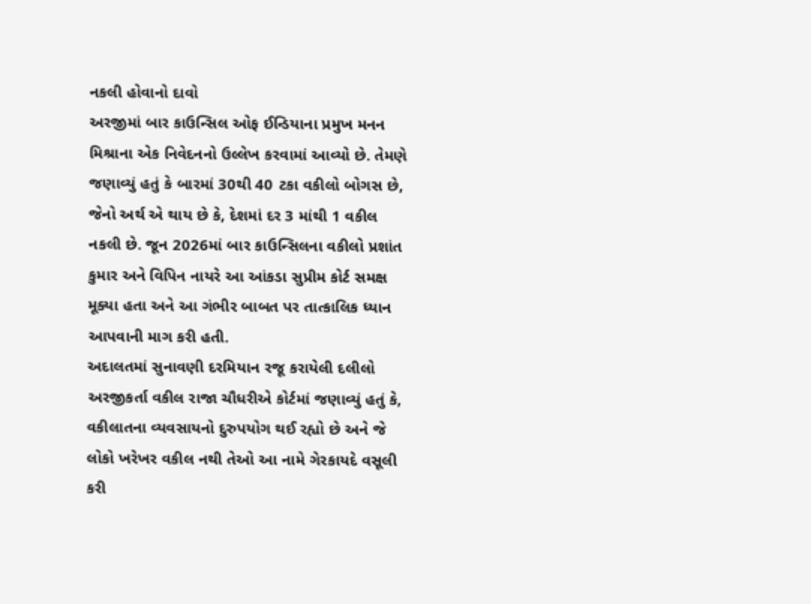નકલી હોવાનો દાવો
અરજીમાં બાર કાઉન્સિલ ઓફ ઈન્ડિયાના પ્રમુખ મનન મિશ્રાના એક નિવેદનનો ઉલ્લેખ કરવામાં આવ્યો છે. તેમણે જણાવ્યું હતું કે બારમાં 30થી 40 ટકા વકીલો બોગસ છે, જેનો અર્થ એ થાય છે કે, દેશમાં દર 3 માંથી 1 વકીલ નકલી છે. જૂન 2026માં બાર કાઉન્સિલના વકીલો પ્રશાંત કુમાર અને વિપિન નાયરે આ આંકડા સુપ્રીમ કોર્ટ સમક્ષ મૂક્યા હતા અને આ ગંભીર બાબત પર તાત્કાલિક ધ્યાન આપવાની માગ કરી હતી.
અદાલતમાં સુનાવણી દરમિયાન રજૂ કરાયેલી દલીલો
અરજીકર્તા વકીલ રાજા ચૌધરીએ કોર્ટમાં જણાવ્યું હતું કે, વકીલાતના વ્યવસાયનો દુરુપયોગ થઈ રહ્યો છે અને જે લોકો ખરેખર વકીલ નથી તેઓ આ નામે ગેરકાયદે વસૂલી કરી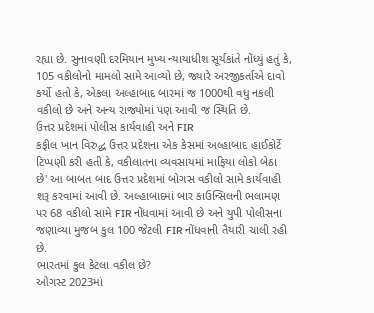રહ્યા છે. સુનાવણી દરમિયાન મુખ્ય ન્યાયાધીશ સૂર્યકાંતે નોંધ્યું હતું કે, 105 વકીલોનો મામલો સામે આવ્યો છે, જ્યારે અરજીકર્તાએ દાવો કર્યો હતો કે, એકલા અલ્હાબાદ બારમાં જ 1000થી વધુ નકલી વકીલો છે અને અન્ય રાજ્યોમાં પણ આવી જ સ્થિતિ છે.
ઉત્તર પ્રદેશમાં પોલીસ કાર્યવાહી અને FIR
કફીલ ખાન વિરુદ્ધ ઉત્તર પ્રદેશના એક કેસમાં અલ્હાબાદ હાઈકોર્ટે ટિપ્પણી કરી હતી કે, વકીલાતના વ્યવસાયમાં માફિયા લોકો બેઠા છે' આ બાબત બાદ ઉત્તર પ્રદેશમાં બોગસ વકીલો સામે કાર્યવાહી શરૂ કરવામાં આવી છે. અલ્હાબાદમાં બાર કાઉન્સિલની ભલામણ પર 68 વકીલો સામે FIR નોંધવામાં આવી છે અને યુપી પોલીસના જણાવ્યા મુજબ કુલ 100 જેટલી FIR નોંધવાની તૈયારી ચાલી રહી છે.
ભારતમાં કુલ કેટલા વકીલ છે?
ઓગસ્ટ 2023માં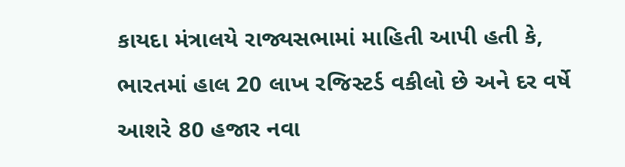કાયદા મંત્રાલયે રાજ્યસભામાં માહિતી આપી હતી કે, ભારતમાં હાલ 20 લાખ રજિસ્ટર્ડ વકીલો છે અને દર વર્ષે આશરે 80 હજાર નવા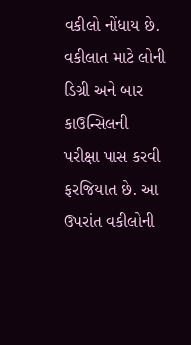વકીલો નોંધાય છે. વકીલાત માટે લોની ડિગ્રી અને બાર કાઉન્સિલની પરીક્ષા પાસ કરવી ફરજિયાત છે. આ ઉપરાંત વકીલોની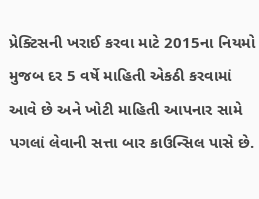પ્રેક્ટિસની ખરાઈ કરવા માટે 2015ના નિયમો મુજબ દર 5 વર્ષે માહિતી એકઠી કરવામાં આવે છે અને ખોટી માહિતી આપનાર સામે પગલાં લેવાની સત્તા બાર કાઉન્સિલ પાસે છે.